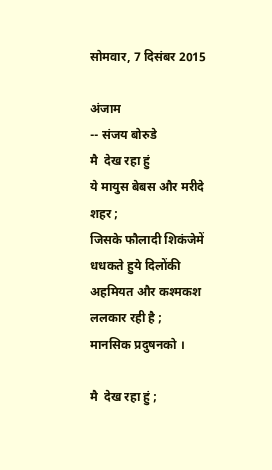सोमवार, 7 दिसंबर 2015

अंजाम
-- संजय बोरुडे
मै  देख रहा हुं
ये मायुस बेबस और मरीदे  शहर ;
जिसके फौलादी शिकंजेमें
धधकते हुये दिलोंकी
अहमियत और कश्मकश
ललकार रही है ;
मानसिक प्रदुषनको ।

मै  देख रहा हुं ;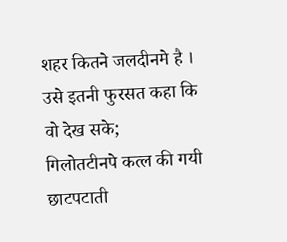शहर कितने जलदीनमे है ।
उसे इतनी फुरसत कहा कि
वो देख सके;
गिलोतटीनपे कत्ल की गयी
छाटपटाती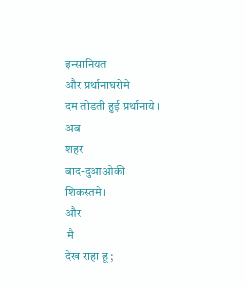इन्सानियत
और प्रर्थानाघरोमे
दम तोडती हुई प्रर्थानाये ।
अब
शहर
बाद-दुआओकी
शिकस्तमे।
और
 मै
देख राहा हू ;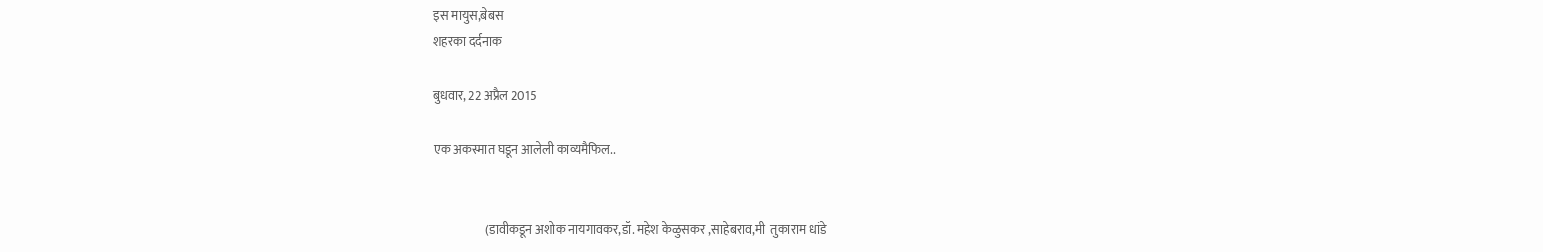इस मायुस,बेबस
शहरका दर्दनाक

बुधवार, 22 अप्रैल 2015

एक अकस्मात घडून आलेली काव्यमैफिल..


                     (डावीकडून अशोक नायगावकर,डॉ. महेश केळुसकर ,साहेबराव,मी  तुकाराम धांडे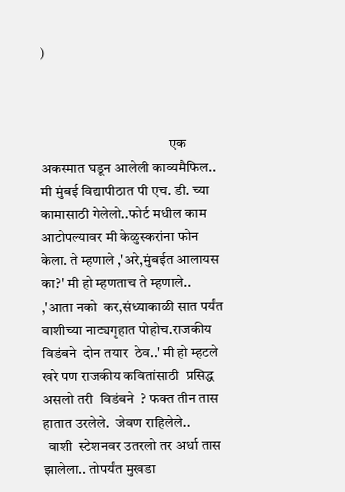)



                                             एक अकस्मात घडून आलेली काव्यमैफिल..
मी मुंबई विद्यापीठात पी एच. डी. च्या कामासाठी गेलेलो..फोर्ट मधील काम आटोपल्यावर मी केळुस्करांना फोन केला. ते म्हणाले ,'अरे,मुंबईत आलायस का?' मी हो म्हणताच ते म्हणाले.. ,'आता नको  कर,संध्याकाळी सात पर्यंत वाशीच्या नाट्यगृहात पोहोच.राजकीय विडंबने  दोन तयार  ठेव..' मी हो म्हटले खरे पण राजकीय कवितांसाठी  प्रसिद्ध असलो तरी  विडंबने  ? फक्त तीन तास हातात उरलेले.  जेवण राहिलेले..
  वाशी  स्टेशनवर उतरलो तर अर्धा तास झालेला.. तोपर्यंत मुखडा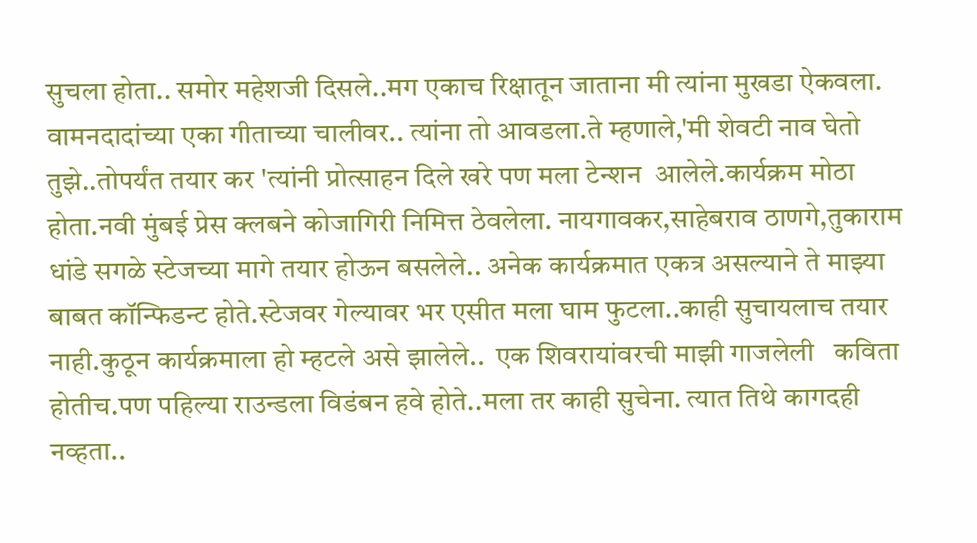सुचला होता.. समोर महेशजी दिसले..मग एकाच रिक्षातून जाताना मी त्यांना मुखडा ऐकवला. वामनदादांच्या एका गीताच्या चालीवर.. त्यांना तो आवडला.ते म्हणाले,'मी शेवटी नाव घेतो तुझे..तोपर्यंत तयार कर 'त्यांनी प्रोत्साहन दिले खरे पण मला टेन्शन  आलेले.कार्यक्रम मोठा होता.नवी मुंबई प्रेस क्लबने कोजागिरी निमित्त ठेवलेला. नायगावकर,साहेबराव ठाणगे,तुकाराम धांडे सगळे स्टेजच्या मागे तयार होऊन बसलेले.. अनेक कार्यक्रमात एकत्र असल्याने ते माझ्या बाबत कॉन्फिडन्ट होते.स्टेजवर गेल्यावर भर एसीत मला घाम फुटला..काही सुचायलाच तयार नाही.कुठून कार्यक्रमाला हो म्हटले असे झालेले..  एक शिवरायांवरची माझी गाजलेली   कविता होतीच.पण पहिल्या राउन्डला विडंबन हवे होते..मला तर काही सुचेना. त्यात तिथे कागदही नव्हता..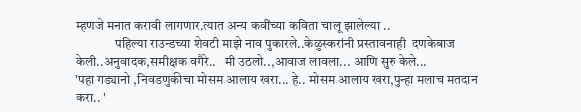म्हणजे मनात करावी लागणार.त्यात अन्य कवींच्या कविता चालू झालेल्या ..
               पहिल्या राउन्डच्या शेवटी माझे नाव पुकारले..केळुस्करांनी प्रस्तावनाही  दणकेबाज केली..अनुवादक,समीक्षक वगैरे..   मी उठलो..,आवाज लावला... आणि सुरु केले...
'पहा गड्यानो ,निवडणुकीचा मोसम आलाय खरा... हे.. मोसम आलाय खरा,पुन्हा मलाच मतदान करा.. '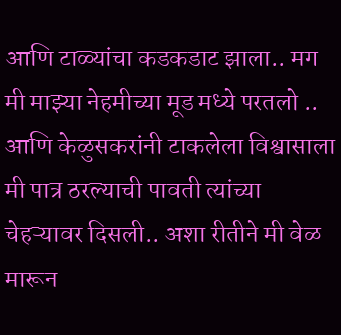आणि टाळ्यांचा कडकडाट झाला.. मग मी माझ्या नेहमीच्या मूड मध्ये परतलो .. आणि केळुसकरांनी टाकलेला विश्वासाला मी पात्र ठरल्याची पावती त्यांच्या चेहऱ्यावर दिसली.. अशा रीतीने मी वेळ मारून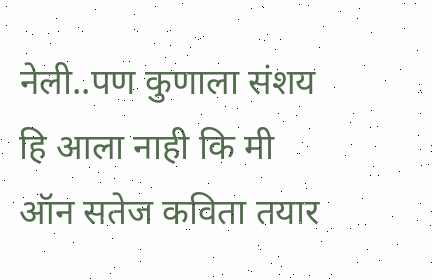नेली..पण कुणाला संशय हि आला नाही कि मी ऑन सतेज कविता तयार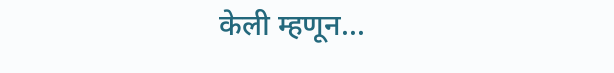केली म्हणून...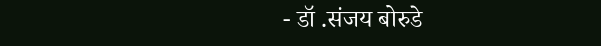- डॉ .संजय बोरुडे